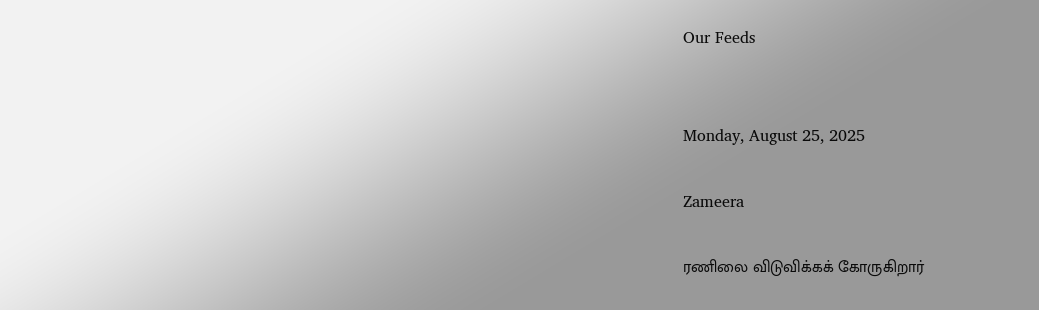Our Feeds


Monday, August 25, 2025

Zameera

ரணிலை விடுவிக்கக் கோருகிறார்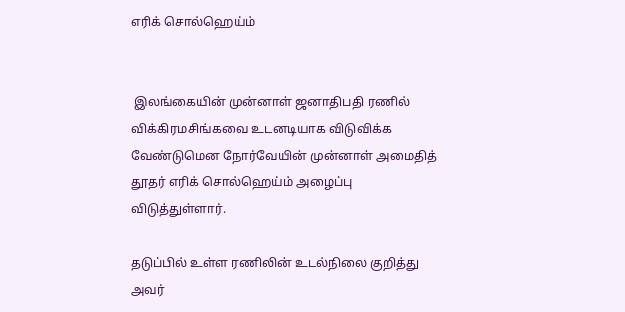எரிக் சொல்ஹெய்ம்


 இலங்கையின் முன்னாள் ஜனாதிபதி ரணில் விக்கிரமசிங்கவை உடனடியாக விடுவிக்க வேண்டுமென நோர்வேயின் முன்னாள் அமைதித் தூதர் எரிக் சொல்ஹெய்ம் அழைப்பு விடுத்துள்ளார்.

தடுப்பில் உள்ள ரணிலின் உடல்நிலை குறித்து அவர்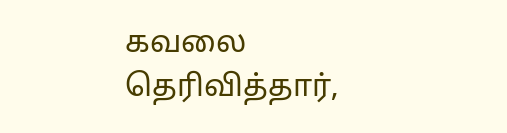கவலை தெரிவித்தார்,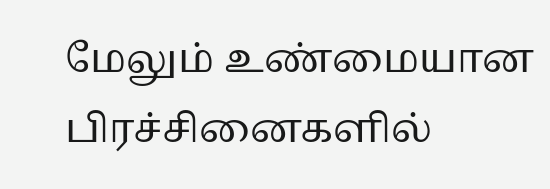மேலும் உண்மையான பிரச்சினைகளில்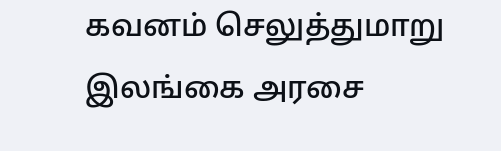கவனம் செலுத்துமாறு இலங்கை அரசை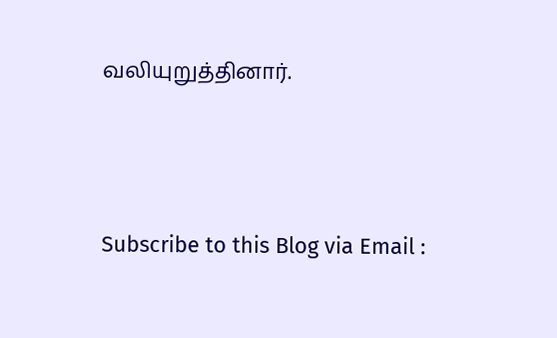வலியுறுத்தினார்.




Subscribe to this Blog via Email :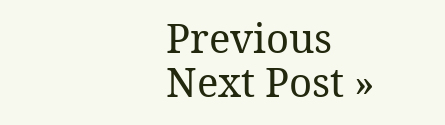Previous
Next Post »